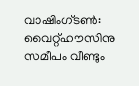വാഷിംഗ്ടൺ: വൈറ്റ്ഹൗസിനു സമീപം വീണ്ടും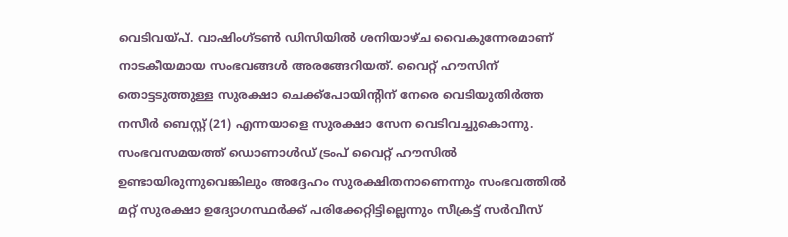വെടിവയ്പ്. വാഷിംഗ്ടൺ ഡിസിയിൽ ശനിയാഴ്ച വൈകുന്നേരമാണ് നാടകീയമായ സംഭവങ്ങൾ അരങ്ങേറിയത്. വൈറ്റ് ഹൗസിന് തൊട്ടടുത്തുള്ള സുരക്ഷാ ചെക്ക്പോയിന്റിന് നേരെ വെടിയുതിർത്ത നസീർ ബെസ്റ്റ് (21) എന്നയാളെ സുരക്ഷാ സേന വെടിവച്ചുകൊന്നു. സംഭവസമയത്ത് ഡൊണാൾഡ് ട്രംപ് വൈറ്റ് ഹൗസിൽ ഉണ്ടായിരുന്നുവെങ്കിലും അദ്ദേഹം സുരക്ഷിതനാണെന്നും സംഭവത്തിൽ മറ്റ് സുരക്ഷാ ഉദ്യോഗസ്ഥർക്ക് പരിക്കേറ്റിട്ടില്ലെന്നും സീക്രട്ട് സർവീസ്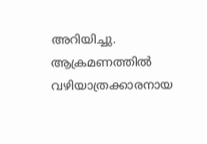അറിയിച്ചു.
ആക്രമണത്തിൽ വഴിയാത്രക്കാരനായ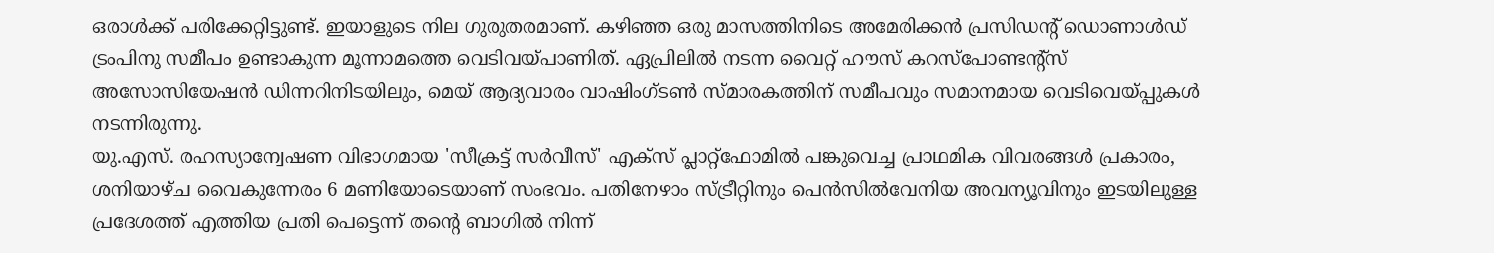ഒരാൾക്ക് പരിക്കേറ്റിട്ടുണ്ട്. ഇയാളുടെ നില ഗുരുതരമാണ്. കഴിഞ്ഞ ഒരു മാസത്തിനിടെ അമേരിക്കൻ പ്രസിഡന്റ് ഡൊണാൾഡ് ട്രംപിനു സമീപം ഉണ്ടാകുന്ന മൂന്നാമത്തെ വെടിവയ്പാണിത്. ഏപ്രിലിൽ നടന്ന വൈറ്റ് ഹൗസ് കറസ്പോണ്ടന്റ്സ് അസോസിയേഷൻ ഡിന്നറിനിടയിലും, മെയ് ആദ്യവാരം വാഷിംഗ്ടൺ സ്മാരകത്തിന് സമീപവും സമാനമായ വെടിവെയ്പ്പുകൾ നടന്നിരുന്നു.
യു.എസ്. രഹസ്യാന്വേഷണ വിഭാഗമായ 'സീക്രട്ട് സർവീസ്' എക്സ് പ്ലാറ്റ്ഫോമിൽ പങ്കുവെച്ച പ്രാഥമിക വിവരങ്ങൾ പ്രകാരം, ശനിയാഴ്ച വൈകുന്നേരം 6 മണിയോടെയാണ് സംഭവം. പതിനേഴാം സ്ട്രീറ്റിനും പെൻസിൽവേനിയ അവന്യൂവിനും ഇടയിലുള്ള പ്രദേശത്ത് എത്തിയ പ്രതി പെട്ടെന്ന് തന്റെ ബാഗിൽ നിന്ന്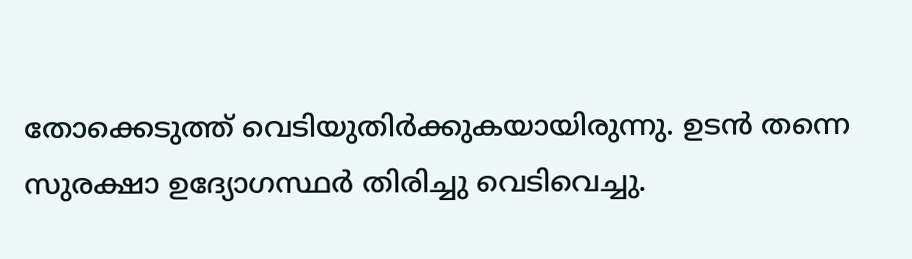തോക്കെടുത്ത് വെടിയുതിർക്കുകയായിരുന്നു. ഉടൻ തന്നെ സുരക്ഷാ ഉദ്യോഗസ്ഥർ തിരിച്ചു വെടിവെച്ചു.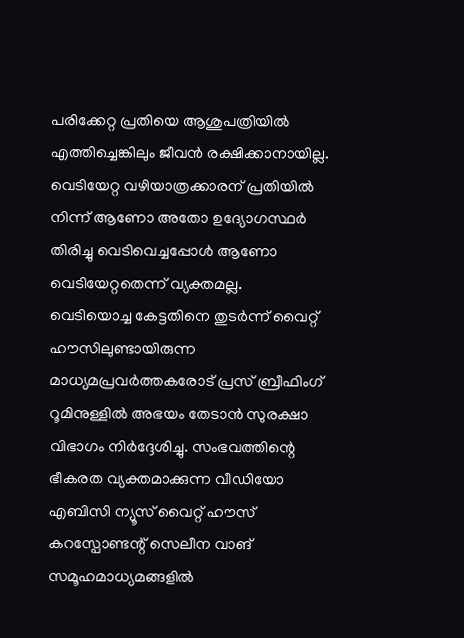പരിക്കേറ്റ പ്രതിയെ ആശുപത്രിയിൽ എത്തിച്ചെങ്കിലും ജീവൻ രക്ഷിക്കാനായില്ല. വെടിയേറ്റ വഴിയാത്രക്കാരന് പ്രതിയിൽ നിന്ന് ആണോ അതോ ഉദ്യോഗസ്ഥർ തിരിച്ചു വെടിവെച്ചപ്പോൾ ആണോ വെടിയേറ്റതെന്ന് വ്യക്തമല്ല.
വെടിയൊച്ച കേട്ടതിനെ തുടർന്ന് വൈറ്റ് ഹൗസിലുണ്ടായിരുന്ന മാധ്യമപ്രവർത്തകരോട് പ്രസ് ബ്രീഫിംഗ് റൂമിനുള്ളിൽ അഭയം തേടാൻ സുരക്ഷാ വിഭാഗം നിർദ്ദേശിച്ചു. സംഭവത്തിന്റെ ഭീകരത വ്യക്തമാക്കുന്ന വീഡിയോ എബിസി ന്യൂസ് വൈറ്റ് ഹൗസ് കറസ്പോണ്ടന്റ് സെലീന വാങ് സമൂഹമാധ്യമങ്ങളിൽ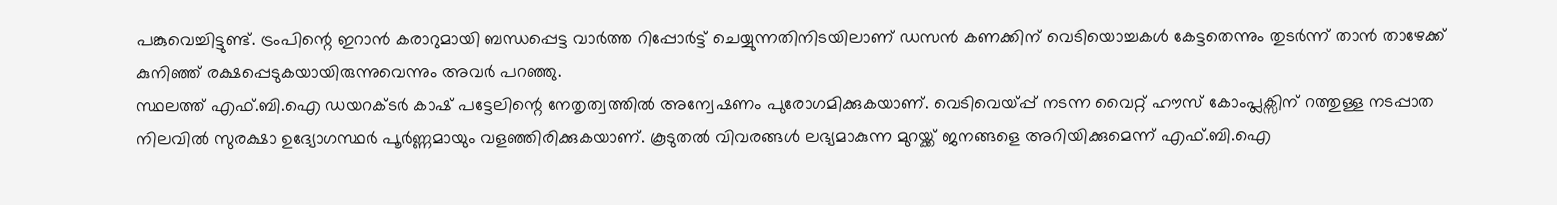പങ്കുവെച്ചിട്ടുണ്ട്. ട്രംപിന്റെ ഇറാൻ കരാറുമായി ബന്ധപ്പെട്ട വാർത്ത റിപ്പോർട്ട് ചെയ്യുന്നതിനിടയിലാണ് ഡസൻ കണക്കിന് വെടിയൊച്ചകൾ കേട്ടതെന്നും തുടർന്ന് താൻ താഴേക്ക് കുനിഞ്ഞ് രക്ഷപ്പെടുകയായിരുന്നുവെന്നും അവർ പറഞ്ഞു.
സ്ഥലത്ത് എഫ്.ബി.ഐ ഡയറക്ടർ കാഷ് പട്ടേലിന്റെ നേതൃത്വത്തിൽ അന്വേഷണം പുരോഗമിക്കുകയാണ്. വെടിവെയ്പ്പ് നടന്ന വൈറ്റ് ഹൗസ് കോംപ്ലക്സിന് റത്തുള്ള നടപ്പാത നിലവിൽ സുരക്ഷാ ഉദ്യോഗസ്ഥർ പൂർണ്ണമായും വളഞ്ഞിരിക്കുകയാണ്. കൂടുതൽ വിവരങ്ങൾ ലഭ്യമാകുന്ന മുറയ്ക്ക് ജനങ്ങളെ അറിയിക്കുമെന്ന് എഫ്.ബി.ഐ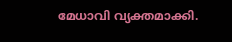മേധാവി വ്യക്തമാക്കി.